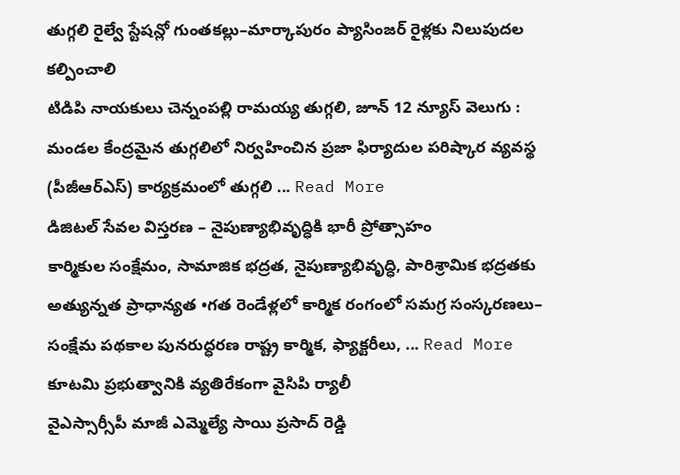తుగ్గలి రైల్వే స్టేషన్లో గుంతకల్లు–మార్కాపురం ప్యాసింజర్ రైళ్లకు నిలుపుదల కల్పించాలి
టిడిపి నాయకులు చెన్నంపల్లి రామయ్య తుగ్గలి, జూన్ 12 న్యూస్ వెలుగు : మండల కేంద్రమైన తుగ్గలిలో నిర్వహించిన ప్రజా ఫిర్యాదుల పరిష్కార వ్యవస్థ (పీజీఆర్ఎస్) కార్యక్రమంలో తుగ్గలి ... Read More
డిజిటల్ సేవల విస్తరణ – నైపుణ్యాభివృద్ధికి భారీ ప్రోత్సాహం
కార్మికుల సంక్షేమం, సామాజిక భద్రత, నైపుణ్యాభివృద్ధి, పారిశ్రామిక భద్రతకు అత్యున్నత ప్రాధాన్యత •గత రెండేళ్లలో కార్మిక రంగంలో సమగ్ర సంస్కరణలు– సంక్షేమ పథకాల పునరుద్ధరణ రాష్ట్ర కార్మిక, ఫ్యాక్టరీలు, ... Read More
కూటమి ప్రభుత్వానికి వ్యతిరేకంగా వైసిపి ర్యాలీ
వైఎస్సార్సీపీ మాజీ ఎమ్మెల్యే సాయి ప్రసాద్ రెడ్డి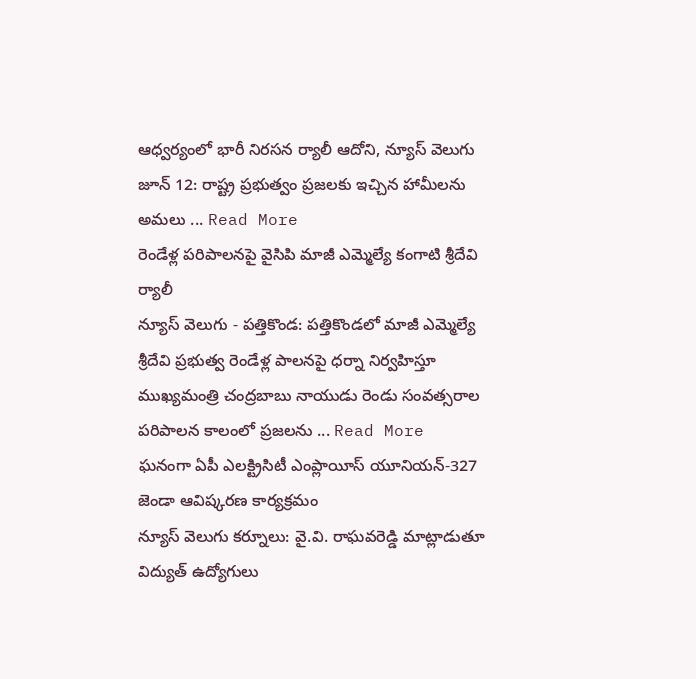ఆధ్వర్యంలో భారీ నిరసన ర్యాలీ ఆదోని, న్యూస్ వెలుగు జూన్ 12: రాష్ట్ర ప్రభుత్వం ప్రజలకు ఇచ్చిన హామీలను అమలు ... Read More
రెండేళ్ల పరిపాలనపై వైసిపి మాజీ ఎమ్మెల్యే కంగాటి శ్రీదేవి ర్యాలీ
న్యూస్ వెలుగు - పత్తికొండ: పత్తికొండలో మాజీ ఎమ్మెల్యే శ్రీదేవి ప్రభుత్వ రెండేళ్ల పాలనపై ధర్నా నిర్వహిస్తూ ముఖ్యమంత్రి చంద్రబాబు నాయుడు రెండు సంవత్సరాల పరిపాలన కాలంలో ప్రజలను ... Read More
ఘనంగా ఏపీ ఎలక్ట్రిసిటీ ఎంప్లాయీస్ యూనియన్-327 జెండా ఆవిష్కరణ కార్యక్రమం
న్యూస్ వెలుగు కర్నూలు: వై.వి. రాఘవరెడ్డి మాట్లాడుతూ విద్యుత్ ఉద్యోగులు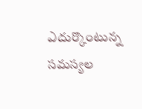ఎదుర్కొంటున్న సమస్యల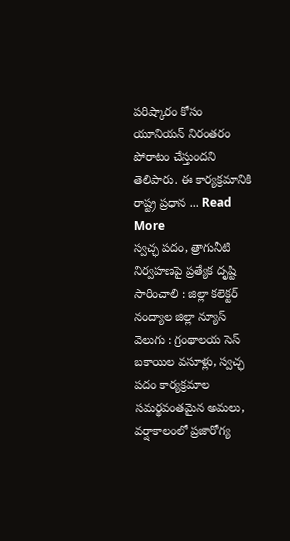పరిష్కారం కోసం యూనియన్ నిరంతరం పోరాటం చేస్తుందని తెలిపారు. ఈ కార్యక్రమానికి రాష్ట్ర ప్రధాన ... Read More
స్వచ్ఛ పదం, త్రాగునీటి నిర్వహణపై ప్రత్యేక దృష్టి సారించాలి : జిల్లా కలెక్టర్
నంద్యాల జిల్లా న్యూస్ వెలుగు : గ్రంథాలయ సెస్ బకాయిల వసూళ్లు, స్వచ్ఛ పదం కార్యక్రమాల సమర్థవంతమైన అమలు, వర్షాకాలంలో ప్రజారోగ్య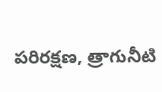పరిరక్షణ, త్రాగునీటి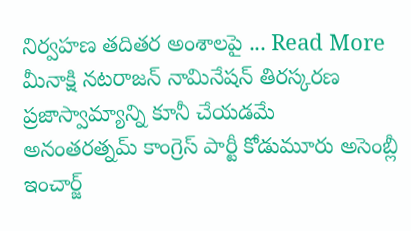నిర్వహణ తదితర అంశాలపై ... Read More
మీనాక్షి నటరాజన్ నామినేషన్ తిరస్కరణ ప్రజాస్వామ్యాన్ని కూనీ చేయడమే
అనంతరత్నమ్ కాంగ్రెస్ పార్టీ కోడుమూరు అసెంబ్లీ ఇంచార్జ్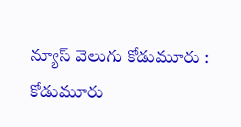న్యూస్ వెలుగు కోడుమూరు : కోడుమూరు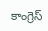కాంగ్రెస్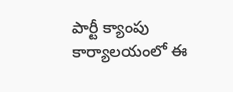పార్టీ క్యాంపు కార్యాలయంలో ఈ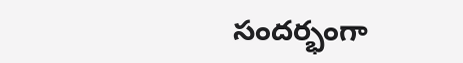సందర్భంగా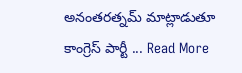అనంతరత్నమ్ మాట్లాడుతూ కాంగ్రెస్ పార్టీ ... Read More